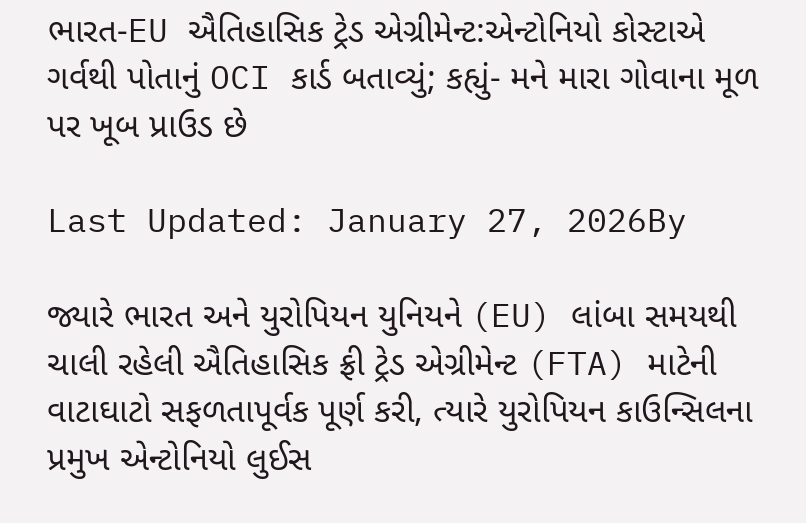ભારત-EU ઐતિહાસિક ટ્રેડ એગ્રીમેન્ટ:એન્ટોનિયો કોસ્ટાએ ગર્વથી પોતાનું OCI કાર્ડ બતાવ્યું; કહ્યું- મને મારા ગોવાના મૂળ પર ખૂબ પ્રાઉડ છે

Last Updated: January 27, 2026By

જ્યારે ભારત અને યુરોપિયન યુનિયને (EU) લાંબા સમયથી ચાલી રહેલી ઐતિહાસિક ફ્રી ટ્રેડ એગ્રીમેન્ટ (FTA) માટેની વાટાઘાટો સફળતાપૂર્વક પૂર્ણ કરી, ત્યારે યુરોપિયન કાઉન્સિલના પ્રમુખ એન્ટોનિયો લુઈસ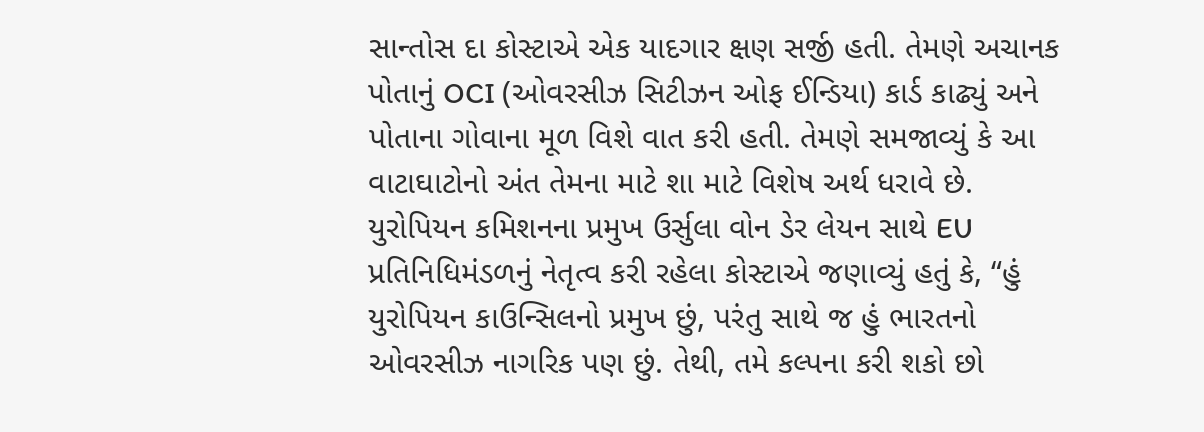સાન્તોસ દા કોસ્ટાએ એક યાદગાર ક્ષણ સર્જી હતી. તેમણે અચાનક પોતાનું OCI (ઓવરસીઝ સિટીઝન ઓફ ઈન્ડિયા) કાર્ડ કાઢ્યું અને પોતાના ગોવાના મૂળ વિશે વાત કરી હતી. તેમણે સમજાવ્યું કે આ વાટાઘાટોનો અંત તેમના માટે શા માટે વિશેષ અર્થ ધરાવે છે. યુરોપિયન કમિશનના પ્રમુખ ઉર્સુલા વોન ડેર લેયન સાથે EU પ્રતિનિધિમંડળનું નેતૃત્વ કરી રહેલા કોસ્ટાએ જણાવ્યું હતું કે, “હું યુરોપિયન કાઉન્સિલનો પ્રમુખ છું, પરંતુ સાથે જ હું ભારતનો ઓવરસીઝ નાગરિક પણ છું. તેથી, તમે કલ્પના કરી શકો છો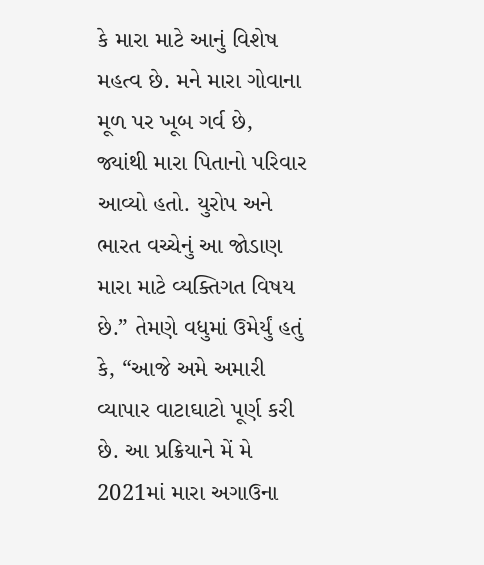કે મારા માટે આનું વિશેષ મહત્વ છે. મને મારા ગોવાના મૂળ પર ખૂબ ગર્વ છે, જ્યાંથી મારા પિતાનો પરિવાર આવ્યો હતો. યુરોપ અને ભારત વચ્ચેનું આ જોડાણ મારા માટે વ્યક્તિગત વિષય છે.” તેમણે વધુમાં ઉમેર્યું હતું કે, “આજે અમે અમારી વ્યાપાર વાટાઘાટો પૂર્ણ કરી છે. આ પ્રક્રિયાને મેં મે 2021માં મારા અગાઉના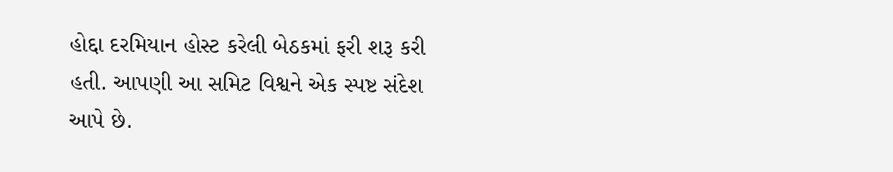હોદ્દા દરમિયાન હોસ્ટ કરેલી બેઠકમાં ફરી શરૂ કરી હતી. આપણી આ સમિટ વિશ્વને એક સ્પષ્ટ સંદેશ આપે છે.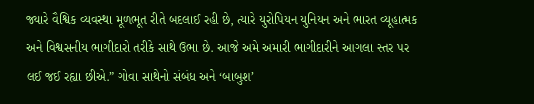જ્યારે વૈશ્વિક વ્યવસ્થા મૂળભૂત રીતે બદલાઈ રહી છે, ત્યારે યુરોપિયન યુનિયન અને ભારત વ્યૂહાત્મક અને વિશ્વસનીય ભાગીદારો તરીકે સાથે ઉભા છે. આજે અમે અમારી ભાગીદારીને આગલા સ્તર પર લઈ જઈ રહ્યા છીએ.” ગોવા સાથેનો સંબંધ અને ‘બાબુશ’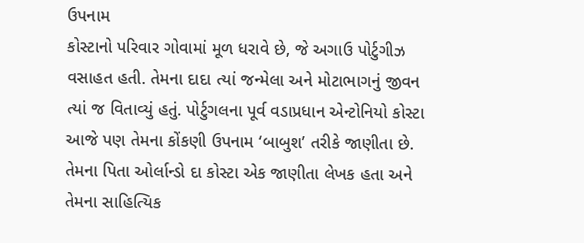ઉપનામ
કોસ્ટાનો પરિવાર ગોવામાં મૂળ ધરાવે છે, જે અગાઉ પોર્ટુગીઝ વસાહત હતી. તેમના દાદા ત્યાં જન્મેલા અને મોટાભાગનું જીવન ત્યાં જ વિતાવ્યું હતું. પોર્ટુગલના પૂર્વ વડાપ્રધાન એન્ટોનિયો કોસ્ટા આજે પણ તેમના કોંકણી ઉપનામ ‘બાબુશ’ તરીકે જાણીતા છે. તેમના પિતા ઓર્લાન્ડો દા કોસ્ટા એક જાણીતા લેખક હતા અને તેમના સાહિત્યિક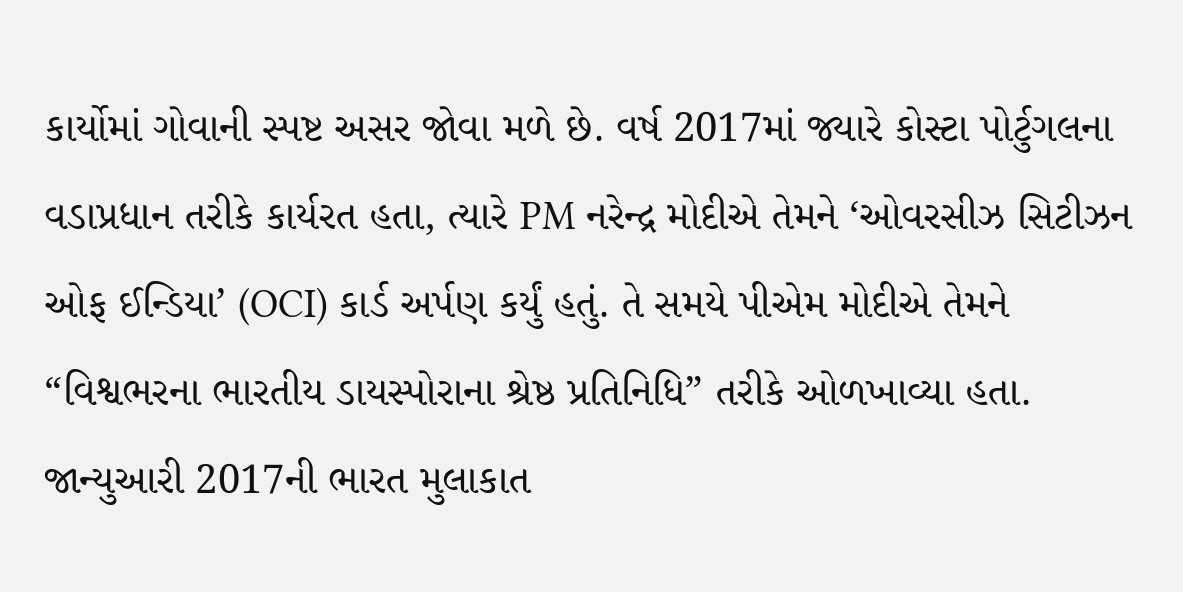કાર્યોમાં ગોવાની સ્પષ્ટ અસર જોવા મળે છે. વર્ષ 2017માં જ્યારે કોસ્ટા પોર્ટુગલના વડાપ્રધાન તરીકે કાર્યરત હતા, ત્યારે PM નરેન્દ્ર મોદીએ તેમને ‘ઓવરસીઝ સિટીઝન ઓફ ઈન્ડિયા’ (OCI) કાર્ડ અર્પણ કર્યું હતું. તે સમયે પીએમ મોદીએ તેમને “વિશ્વભરના ભારતીય ડાયસ્પોરાના શ્રેષ્ઠ પ્રતિનિધિ” તરીકે ઓળખાવ્યા હતા. જાન્યુઆરી 2017ની ભારત મુલાકાત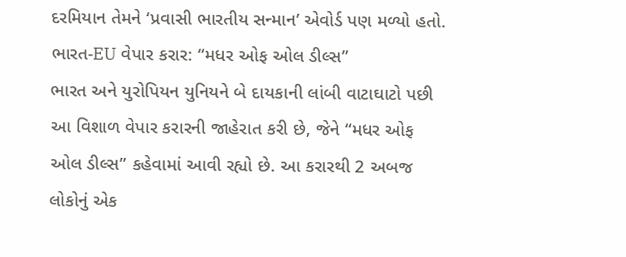દરમિયાન તેમને ‘પ્રવાસી ભારતીય સન્માન’ એવોર્ડ પણ મળ્યો હતો. ભારત-EU વેપાર કરાર: “મધર ઓફ ઓલ ડીલ્સ”
ભારત અને યુરોપિયન યુનિયને બે દાયકાની લાંબી વાટાઘાટો પછી આ વિશાળ વેપાર કરારની જાહેરાત કરી છે, જેને “મધર ઓફ ઓલ ડીલ્સ” કહેવામાં આવી રહ્યો છે. આ કરારથી 2 અબજ લોકોનું એક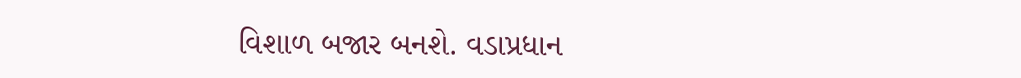વિશાળ બજાર બનશે. વડાપ્રધાન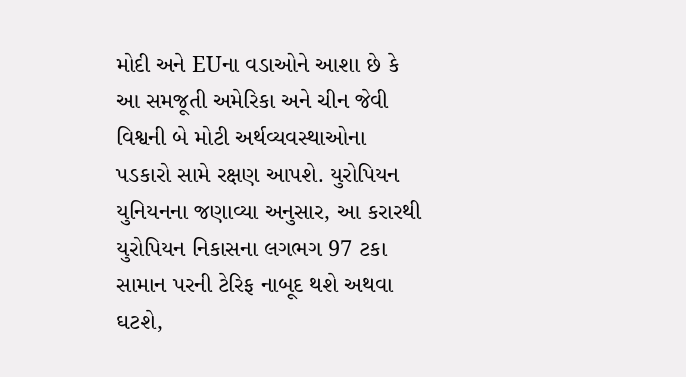મોદી અને EUના વડાઓને આશા છે કે આ સમજૂતી અમેરિકા અને ચીન જેવી વિશ્વની બે મોટી અર્થવ્યવસ્થાઓના પડકારો સામે રક્ષણ આપશે. યુરોપિયન યુનિયનના જણાવ્યા અનુસાર, આ કરારથી યુરોપિયન નિકાસના લગભગ 97 ટકા સામાન પરની ટેરિફ નાબૂદ થશે અથવા ઘટશે,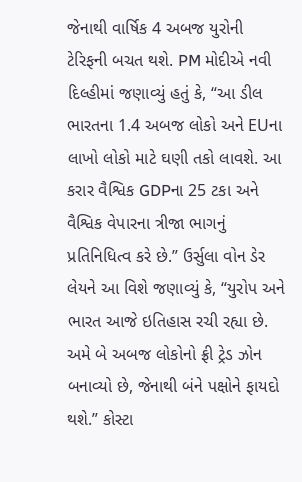જેનાથી વાર્ષિક 4 અબજ યુરોની ટેરિફની બચત થશે. PM મોદીએ નવી દિલ્હીમાં જણાવ્યું હતું કે, “આ ડીલ ભારતના 1.4 અબજ લોકો અને EUના લાખો લોકો માટે ઘણી તકો લાવશે. આ કરાર વૈશ્વિક GDPના 25 ટકા અને વૈશ્વિક વેપારના ત્રીજા ભાગનું પ્રતિનિધિત્વ કરે છે.” ઉર્સુલા વોન ડેર લેયને આ વિશે જણાવ્યું કે, “યુરોપ અને ભારત આજે ઇતિહાસ રચી રહ્યા છે. અમે બે અબજ લોકોનો ફ્રી ટ્રેડ ઝોન બનાવ્યો છે, જેનાથી બંને પક્ષોને ફાયદો થશે.” કોસ્ટા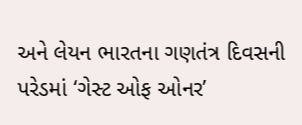અને લેયન ભારતના ગણતંત્ર દિવસની પરેડમાં ‘ગેસ્ટ ઓફ ઓનર’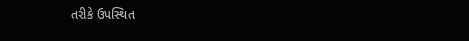તરીકે ઉપસ્થિત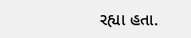રહ્યા હતા.